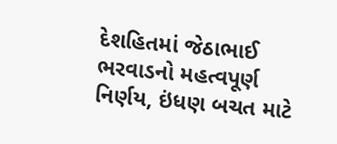દેશહિતમાં જેઠાભાઈ ભરવાડનો મહત્વપૂર્ણ નિર્ણય, ઇંધણ બચત માટે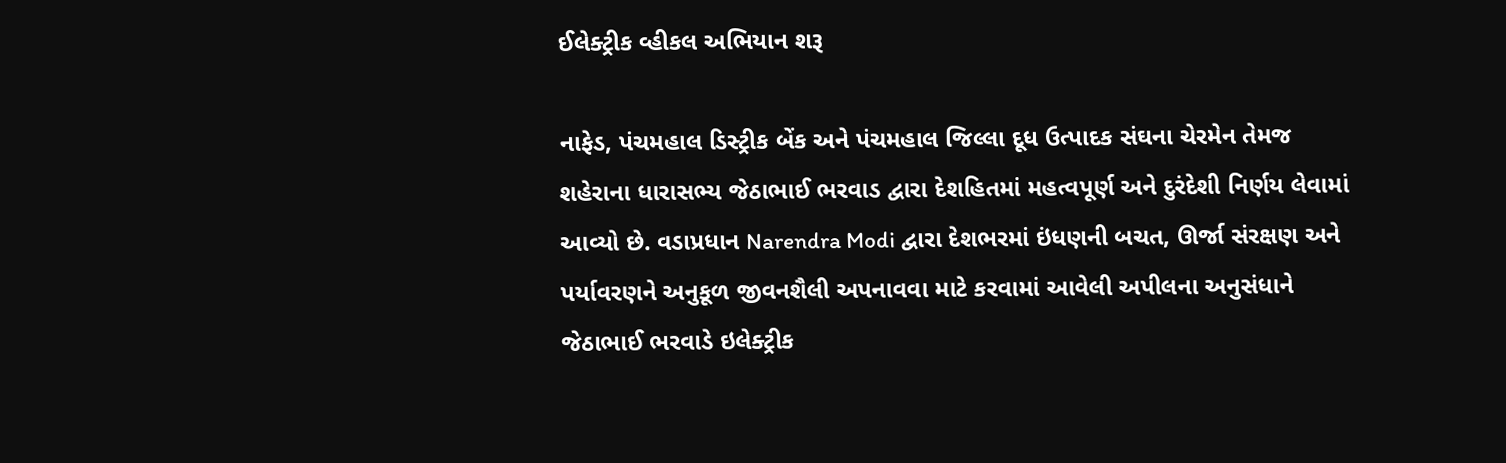ઈલેક્ટ્રીક વ્હીકલ અભિયાન શરૂ

નાફેડ, પંચમહાલ ડિસ્ટ્રીક બેંક અને પંચમહાલ જિલ્લા દૂધ ઉત્પાદક સંઘના ચેરમેન તેમજ શહેરાના ધારાસભ્ય જેઠાભાઈ ભરવાડ દ્વારા દેશહિતમાં મહત્વપૂર્ણ અને દુરંદેશી નિર્ણય લેવામાં આવ્યો છે. વડાપ્રધાન Narendra Modi દ્વારા દેશભરમાં ઇંધણની બચત, ઊર્જા સંરક્ષણ અને પર્યાવરણને અનુકૂળ જીવનશૈલી અપનાવવા માટે કરવામાં આવેલી અપીલના અનુસંધાને જેઠાભાઈ ભરવાડે ઇલેક્ટ્રીક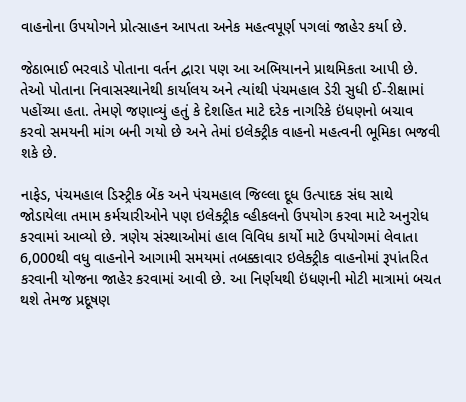વાહનોના ઉપયોગને પ્રોત્સાહન આપતા અનેક મહત્વપૂર્ણ પગલાં જાહેર કર્યા છે.

જેઠાભાઈ ભરવાડે પોતાના વર્તન દ્વારા પણ આ અભિયાનને પ્રાથમિકતા આપી છે. તેઓ પોતાના નિવાસસ્થાનેથી કાર્યાલય અને ત્યાંથી પંચમહાલ ડેરી સુધી ઈ-રીક્ષામાં પહોંચ્યા હતા. તેમણે જણાવ્યું હતું કે દેશહિત માટે દરેક નાગરિકે ઇંધણનો બચાવ કરવો સમયની માંગ બની ગયો છે અને તેમાં ઇલેક્ટ્રીક વાહનો મહત્વની ભૂમિકા ભજવી શકે છે.

નાફેડ, પંચમહાલ ડિસ્ટ્રીક બેંક અને પંચમહાલ જિલ્લા દૂધ ઉત્પાદક સંઘ સાથે જોડાયેલા તમામ કર્મચારીઓને પણ ઇલેક્ટ્રીક વ્હીકલનો ઉપયોગ કરવા માટે અનુરોધ કરવામાં આવ્યો છે. ત્રણેય સંસ્થાઓમાં હાલ વિવિધ કાર્યો માટે ઉપયોગમાં લેવાતા 6,000થી વધુ વાહનોને આગામી સમયમાં તબક્કાવાર ઇલેક્ટ્રીક વાહનોમાં રૂપાંતરિત કરવાની યોજના જાહેર કરવામાં આવી છે. આ નિર્ણયથી ઇંધણની મોટી માત્રામાં બચત થશે તેમજ પ્રદૂષણ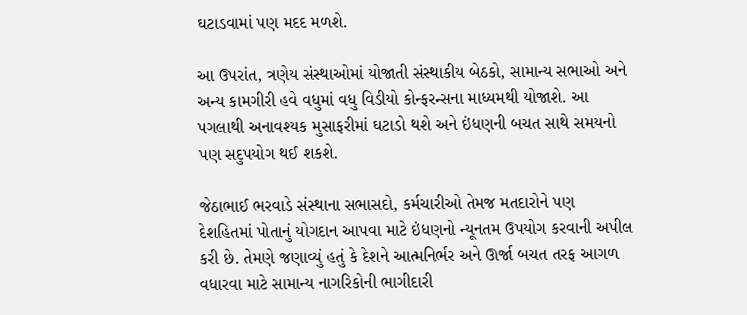ઘટાડવામાં પણ મદદ મળશે.

આ ઉપરાંત, ત્રણેય સંસ્થાઓમાં યોજાતી સંસ્થાકીય બેઠકો, સામાન્ય સભાઓ અને અન્ય કામગીરી હવે વધુમાં વધુ વિડીયો કોન્ફરન્સના માધ્યમથી યોજાશે. આ પગલાથી અનાવશ્યક મુસાફરીમાં ઘટાડો થશે અને ઇંધણની બચત સાથે સમયનો પણ સદુપયોગ થઈ શકશે.

જેઠાભાઈ ભરવાડે સંસ્થાના સભાસદો, કર્મચારીઓ તેમજ મતદારોને પણ દેશહિતમાં પોતાનું યોગદાન આપવા માટે ઇંધણનો ન્યૂનતમ ઉપયોગ કરવાની અપીલ કરી છે. તેમણે જણાવ્યું હતું કે દેશને આત્મનિર્ભર અને ઊર્જા બચત તરફ આગળ વધારવા માટે સામાન્ય નાગરિકોની ભાગીદારી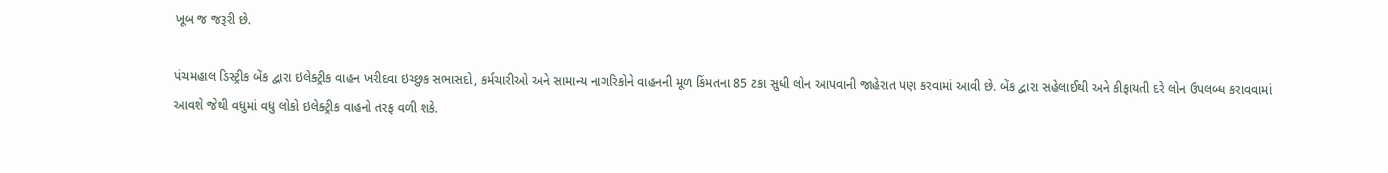ખૂબ જ જરૂરી છે.

પંચમહાલ ડિસ્ટ્રીક બેંક દ્વારા ઇલેક્ટ્રીક વાહન ખરીદવા ઇચ્છુક સભાસદો, કર્મચારીઓ અને સામાન્ય નાગરિકોને વાહનની મૂળ કિંમતના 85 ટકા સુધી લોન આપવાની જાહેરાત પણ કરવામાં આવી છે. બેંક દ્વારા સહેલાઈથી અને કીફાયતી દરે લોન ઉપલબ્ધ કરાવવામાં આવશે જેથી વધુમાં વધુ લોકો ઇલેક્ટ્રીક વાહનો તરફ વળી શકે.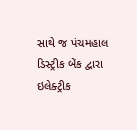સાથે જ પંચમહાલ ડિસ્ટ્રીક બેંક દ્વારા ઇલેક્ટ્રીક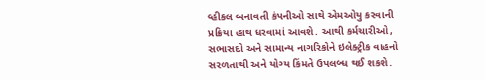વ્હીકલ બનાવતી કંપનીઓ સાથે એમઓયુ કરવાની પ્રક્રિયા હાથ ધરવામાં આવશે. આથી કર્મચારીઓ, સભાસદો અને સામાન્ય નાગરિકોને ઇલેક્ટ્રીક વાહનો સરળતાથી અને યોગ્ય કિંમતે ઉપલબ્ધ થઈ શકશે.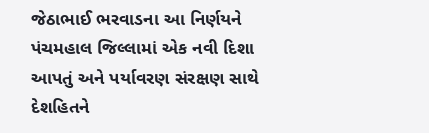જેઠાભાઈ ભરવાડના આ નિર્ણયને પંચમહાલ જિલ્લામાં એક નવી દિશા આપતું અને પર્યાવરણ સંરક્ષણ સાથે દેશહિતને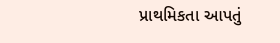પ્રાથમિકતા આપતું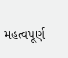મહત્વપૂર્ણ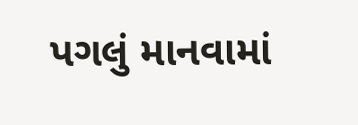પગલું માનવામાં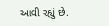આવી રહ્યું છે.